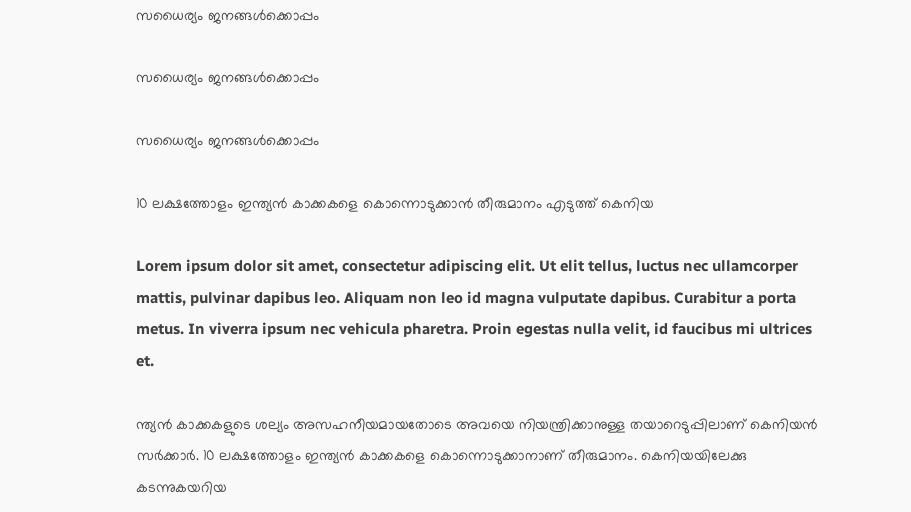സധൈര്യം ജനങ്ങൾക്കൊപ്പം

സധൈര്യം ജനങ്ങൾക്കൊപ്പം

സധൈര്യം ജനങ്ങൾക്കൊപ്പം

10 ലക്ഷത്തോളം ഇന്ത്യന്‍ കാക്കകളെ കൊന്നൊടുക്കാന്‍ തീരുമാനം എടുത്ത് കെനിയ

Lorem ipsum dolor sit amet, consectetur adipiscing elit. Ut elit tellus, luctus nec ullamcorper mattis, pulvinar dapibus leo. Aliquam non leo id magna vulputate dapibus. Curabitur a porta metus. In viverra ipsum nec vehicula pharetra. Proin egestas nulla velit, id faucibus mi ultrices et.

ന്ത്യന്‍ കാക്കകളുടെ ശല്യം അസഹനീയമായതോടെ അവയെ നിയന്ത്രിക്കാനുള്ള തയാറെടുപ്പിലാണ് കെനിയന്‍ സര്‍ക്കാര്‍. 10 ലക്ഷത്തോളം ഇന്ത്യന്‍ കാക്കകളെ കൊന്നൊടുക്കാനാണ് തീരുമാനം. കെനിയയിലേക്കു കടന്നുകയറിയ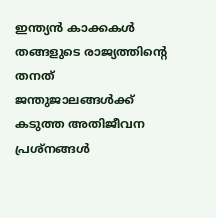ഇന്ത്യന്‍ കാക്കകള്‍ തങ്ങളുടെ രാജ്യത്തിന്റെ തനത് ജന്തുജാലങ്ങള്‍ക്ക് കടുത്ത അതിജീവന പ്രശ്നങ്ങള്‍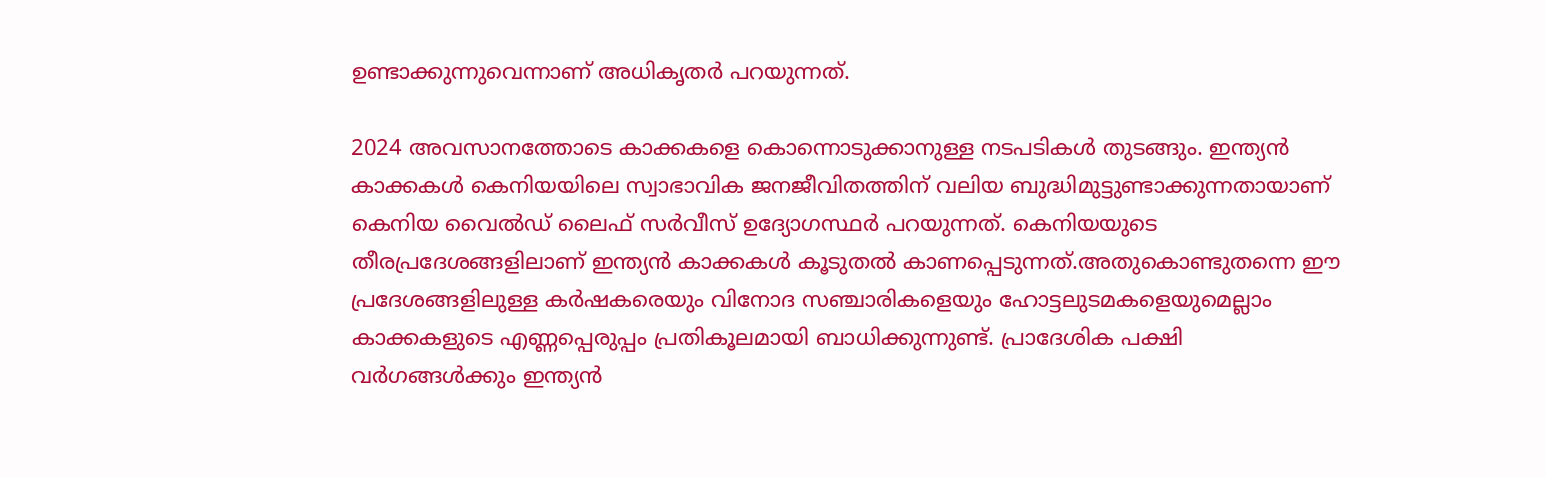ഉണ്ടാക്കുന്നുവെന്നാണ് അധികൃതര്‍ പറയുന്നത്.

2024 അവസാനത്തോടെ കാക്കകളെ കൊന്നൊടുക്കാനുള്ള നടപടികള്‍ തുടങ്ങും. ഇന്ത്യന്‍ കാക്കകള്‍ കെനിയയിലെ സ്വാഭാവിക ജനജീവിതത്തിന് വലിയ ബുദ്ധിമുട്ടുണ്ടാക്കുന്നതായാണ് കെനിയ വൈല്‍ഡ് ലൈഫ് സര്‍വീസ് ഉദ്യോഗസ്ഥര്‍ പറയുന്നത്. കെനിയയുടെ തീരപ്രദേശങ്ങളിലാണ് ഇന്ത്യന്‍ കാക്കകള്‍ കൂടുതല്‍ കാണപ്പെടുന്നത്.അതുകൊണ്ടുതന്നെ ഈ പ്രദേശങ്ങളിലുള്ള കര്‍ഷകരെയും വിനോദ സഞ്ചാരികളെയും ഹോട്ടലുടമകളെയുമെല്ലാം കാക്കകളുടെ എണ്ണപ്പെരുപ്പം പ്രതികൂലമായി ബാധിക്കുന്നുണ്ട്. പ്രാദേശിക പക്ഷി വര്‍ഗങ്ങള്‍ക്കും ഇന്ത്യന്‍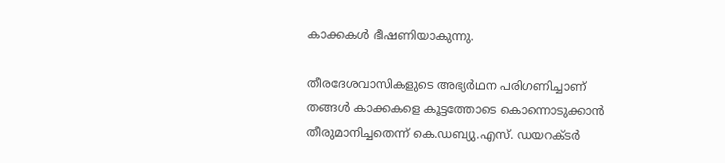കാക്കകള്‍ ഭീഷണിയാകുന്നു.

തീരദേശവാസികളുടെ അഭ്യര്‍ഥന പരിഗണിച്ചാണ് തങ്ങള്‍ കാക്കകളെ കൂട്ടത്തോടെ കൊന്നൊടുക്കാന്‍ തീരുമാനിച്ചതെന്ന് കെ.ഡബ്യു.എസ്. ഡയറക്ടര്‍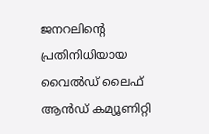ജനറലിന്റെ പ്രതിനിധിയായ വൈല്‍ഡ് ലൈഫ് ആന്‍ഡ് കമ്യൂണിറ്റി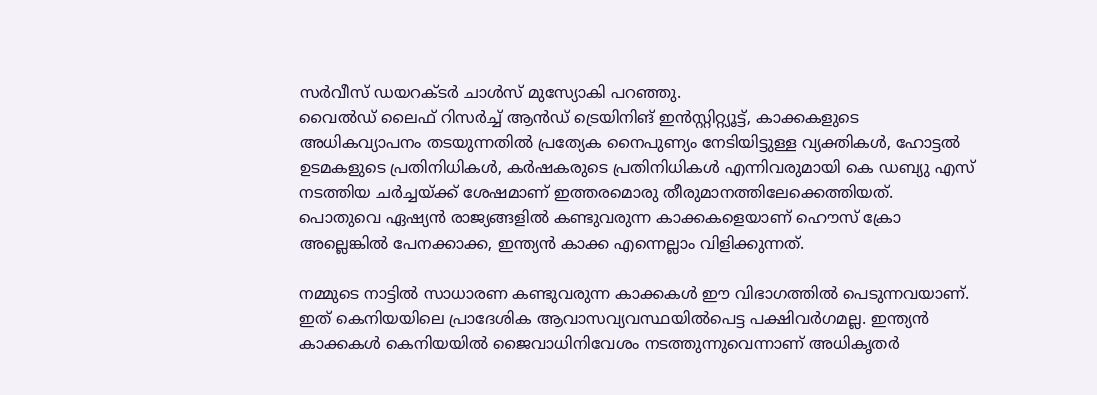സര്‍വീസ് ഡയറക്ടര്‍ ചാള്‍സ് മുസ്യോകി പറഞ്ഞു.
വൈല്‍ഡ് ലൈഫ് റിസര്‍ച്ച് ആന്‍ഡ് ട്രെയിനിങ് ഇന്‍സ്റ്റിറ്റ്യൂട്ട്, കാക്കകളുടെ അധികവ്യാപനം തടയുന്നതില്‍ പ്രത്യേക നൈപുണ്യം നേടിയിട്ടുള്ള വ്യക്തികള്‍, ഹോട്ടല്‍ ഉടമകളുടെ പ്രതിനിധികള്‍, കര്‍ഷകരുടെ പ്രതിനിധികള്‍ എന്നിവരുമായി കെ ഡബ്യു എസ് നടത്തിയ ചര്‍ച്ചയ്ക്ക് ശേഷമാണ് ഇത്തരമൊരു തീരുമാനത്തിലേക്കെത്തിയത്. പൊതുവെ ഏഷ്യന്‍ രാജ്യങ്ങളില്‍ കണ്ടുവരുന്ന കാക്കകളെയാണ് ഹൌസ് ക്രോ അല്ലെങ്കില്‍ പേനക്കാക്ക, ഇന്ത്യന്‍ കാക്ക എന്നെല്ലാം വിളിക്കുന്നത്.

നമ്മുടെ നാട്ടില്‍ സാധാരണ കണ്ടുവരുന്ന കാക്കകള്‍ ഈ വിഭാഗത്തില്‍ പെടുന്നവയാണ്. ഇത് കെനിയയിലെ പ്രാദേശിക ആവാസവ്യവസ്ഥയില്‍പെട്ട പക്ഷിവര്‍ഗമല്ല. ഇന്ത്യന്‍ കാക്കകള്‍ കെനിയയില്‍ ജൈവാധിനിവേശം നടത്തുന്നുവെന്നാണ് അധികൃതര്‍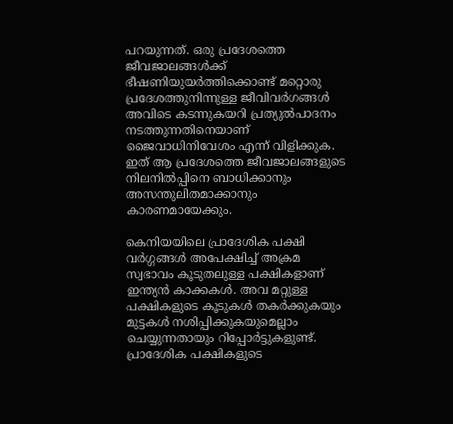പറയുന്നത്. ഒരു പ്രദേശത്തെ ജീവജാലങ്ങള്‍ക്ക് ഭീഷണിയുയര്‍ത്തിക്കൊണ്ട് മറ്റൊരു പ്രദേശത്തുനിന്നുള്ള ജീവിവര്‍ഗങ്ങള്‍ അവിടെ കടന്നുകയറി പ്രത്യുല്‍പാദനം നടത്തുന്നതിനെയാണ് ജൈവാധിനിവേശം എന്ന് വിളിക്കുക. ഇത് ആ പ്രദേശത്തെ ജീവജാലങ്ങളുടെ നിലനില്‍പ്പിനെ ബാധിക്കാനും അസന്തുലിതമാക്കാനും കാരണമായേക്കും.

കെനിയയിലെ പ്രാദേശിക പക്ഷി വര്‍ഗ്ഗങ്ങള്‍ അപേക്ഷിച്ച് അക്രമ സ്വഭാവം കൂടുതലുള്ള പക്ഷികളാണ് ഇന്ത്യന്‍ കാക്കകള്‍. അവ മറ്റുള്ള പക്ഷികളുടെ കൂടുകള്‍ തകര്‍ക്കുകയും മുട്ടകള്‍ നശിപ്പിക്കുകയുമെല്ലാം ചെയ്യുന്നതായും റിപ്പോര്‍ട്ടുകളുണ്ട്. പ്രാദേശിക പക്ഷികളുടെ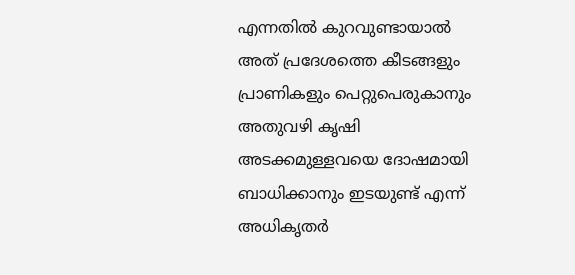എന്നതില്‍ കുറവുണ്ടായാല്‍ അത് പ്രദേശത്തെ കീടങ്ങളും പ്രാണികളും പെറ്റുപെരുകാനും അതുവഴി കൃഷി അടക്കമുള്ളവയെ ദോഷമായി ബാധിക്കാനും ഇടയുണ്ട് എന്ന് അധികൃതര്‍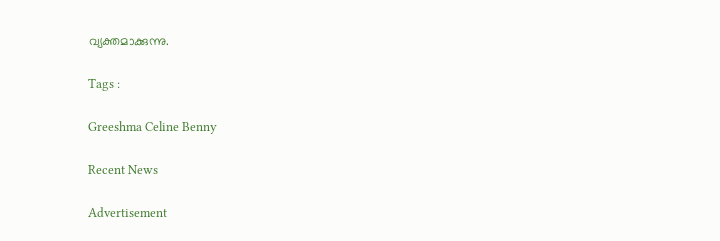വ്യക്തമാക്കുന്നു.

Tags :

Greeshma Celine Benny

Recent News

Advertisement